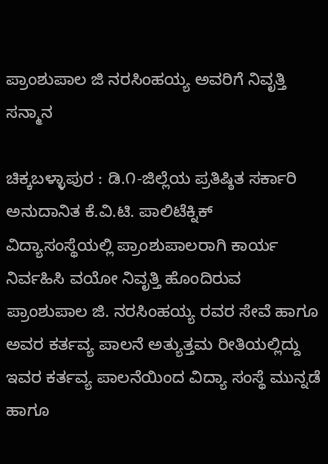ಪ್ರಾಂಶುಪಾಲ ಜಿ ನರಸಿಂಹಯ್ಯ ಅವರಿಗೆ ನಿವೃತ್ತಿ ಸನ್ಮಾನ

ಚಿಕ್ಕಬಳ್ಳಾಪುರ : ಡಿ.೧-ಜಿಲ್ಲೆಯ ಪ್ರತಿಷ್ಠಿತ ಸರ್ಕಾರಿ ಅನುದಾನಿತ ಕೆ.ವಿ.ಟಿ. ಪಾಲಿಟೆಕ್ನಿಕ್ ವಿದ್ಯಾಸಂಸ್ಥೆಯಲ್ಲಿ ಪ್ರಾಂಶುಪಾಲರಾಗಿ ಕಾರ್ಯ ನಿರ್ವಹಿಸಿ ವಯೋ ನಿವೃತ್ತಿ ಹೊಂದಿರುವ ಪ್ರಾಂಶುಪಾಲ ಜಿ. ನರಸಿಂಹಯ್ಯ ರವರ ಸೇವೆ ಹಾಗೂ ಅವರ ಕರ್ತವ್ಯ ಪಾಲನೆ ಅತ್ಯುತ್ತಮ ರೀತಿಯಲ್ಲಿದ್ದು ಇವರ ಕರ್ತವ್ಯ ಪಾಲನೆಯಿಂದ ವಿದ್ಯಾ ಸಂಸ್ಥೆ ಮುನ್ನಡೆ ಹಾಗೂ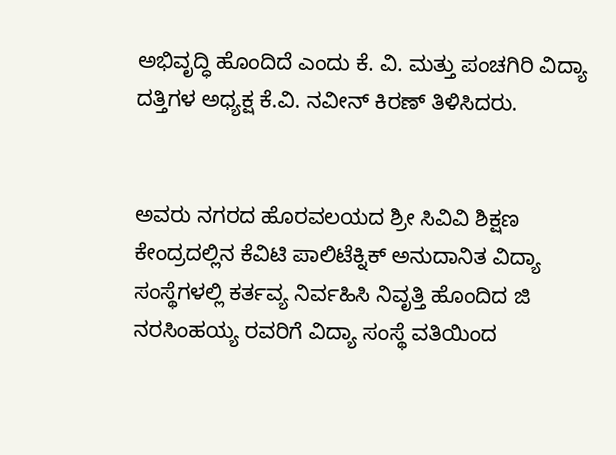ಅಭಿವೃದ್ಧಿ ಹೊಂದಿದೆ ಎಂದು ಕೆ. ವಿ. ಮತ್ತು ಪಂಚಗಿರಿ ವಿದ್ಯಾ ದತ್ತಿಗಳ ಅಧ್ಯಕ್ಷ ಕೆ.ವಿ. ನವೀನ್ ಕಿರಣ್ ತಿಳಿಸಿದರು.


ಅವರು ನಗರದ ಹೊರವಲಯದ ಶ್ರೀ ಸಿವಿವಿ ಶಿಕ್ಷಣ ಕೇಂದ್ರದಲ್ಲಿನ ಕೆವಿಟಿ ಪಾಲಿಟೆಕ್ನಿಕ್ ಅನುದಾನಿತ ವಿದ್ಯಾ ಸಂಸ್ಥೆಗಳಲ್ಲಿ ಕರ್ತವ್ಯ ನಿರ್ವಹಿಸಿ ನಿವೃತ್ತಿ ಹೊಂದಿದ ಜಿ ನರಸಿಂಹಯ್ಯ ರವರಿಗೆ ವಿದ್ಯಾ ಸಂಸ್ಥೆ ವತಿಯಿಂದ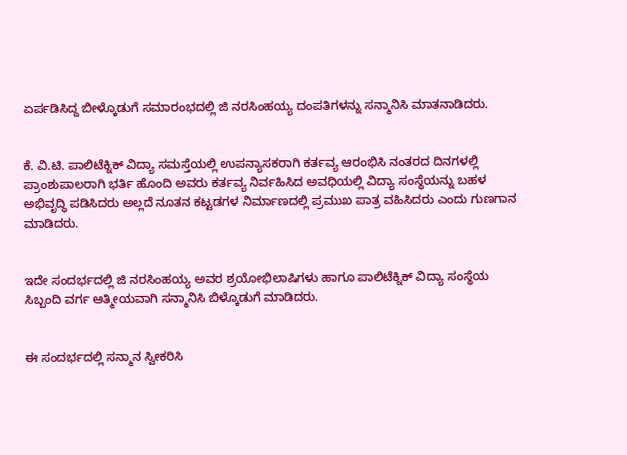ಏರ್ಪಡಿಸಿದ್ದ ಬೀಳ್ಕೊಡುಗೆ ಸಮಾರಂಭದಲ್ಲಿ ಜಿ ನರಸಿಂಹಯ್ಯ ದಂಪತಿಗಳನ್ನು ಸನ್ಮಾನಿಸಿ ಮಾತನಾಡಿದರು.


ಕೆ. ವಿ.ಟಿ. ಪಾಲಿಟೆಕ್ನಿಕ್ ವಿದ್ಯಾ ಸಮಸ್ತೆಯಲ್ಲಿ ಉಪನ್ಯಾಸಕರಾಗಿ ಕರ್ತವ್ಯ ಆರಂಭಿಸಿ ನಂತರದ ದಿನಗಳಲ್ಲಿ ಪ್ರಾಂಶುಪಾಲರಾಗಿ ಭರ್ತಿ ಹೊಂದಿ ಅವರು ಕರ್ತವ್ಯ ನಿರ್ವಹಿಸಿದ ಅವಧಿಯಲ್ಲಿ ವಿದ್ಯಾ ಸಂಸ್ಥೆಯನ್ನು ಬಹಳ ಅಭಿವೃದ್ಧಿ ಪಡಿಸಿದರು ಅಲ್ಲದೆ ನೂತನ ಕಟ್ಟಡಗಳ ನಿರ್ಮಾಣದಲ್ಲಿ ಪ್ರಮುಖ ಪಾತ್ರ ವಹಿಸಿದರು ಎಂದು ಗುಣಗಾನ ಮಾಡಿದರು.


ಇದೇ ಸಂದರ್ಭದಲ್ಲಿ ಜಿ ನರಸಿಂಹಯ್ಯ ಅವರ ಶ್ರಯೋಭಿಲಾಷಿಗಳು ಹಾಗೂ ಪಾಲಿಟೆಕ್ನಿಕ್ ವಿದ್ಯಾ ಸಂಸ್ಥೆಯ ಸಿಬ್ಬಂದಿ ವರ್ಗ ಆತ್ಮೀಯವಾಗಿ ಸನ್ಮಾನಿಸಿ ಬಿಳ್ಕೊಡುಗೆ ಮಾಡಿದರು.


ಈ ಸಂದರ್ಭದಲ್ಲಿ ಸನ್ಮಾನ ಸ್ವೀಕರಿಸಿ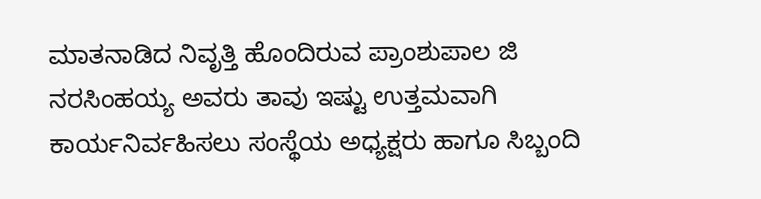ಮಾತನಾಡಿದ ನಿವೃತ್ತಿ ಹೊಂದಿರುವ ಪ್ರಾಂಶುಪಾಲ ಜಿ ನರಸಿಂಹಯ್ಯ ಅವರು ತಾವು ಇಷ್ಟು ಉತ್ತಮವಾಗಿ ಕಾರ್ಯನಿರ್ವಹಿಸಲು ಸಂಸ್ಥೆಯ ಅಧ್ಯಕ್ಷರು ಹಾಗೂ ಸಿಬ್ಬಂದಿ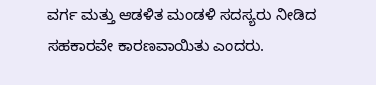ವರ್ಗ ಮತ್ತು ಆಡಳಿತ ಮಂಡಳಿ ಸದಸ್ಯರು ನೀಡಿದ ಸಹಕಾರವೇ ಕಾರಣವಾಯಿತು ಎಂದರು.